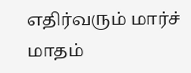எதிர்வரும் மார்ச் மாதம்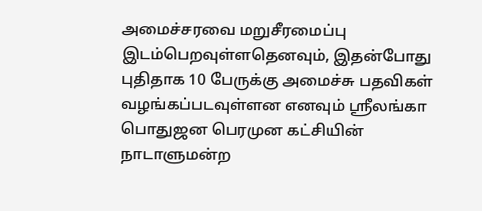அமைச்சரவை மறுசீரமைப்பு இடம்பெறவுள்ளதெனவும், இதன்போது புதிதாக 10 பேருக்கு அமைச்சு பதவிகள் வழங்கப்படவுள்ளன எனவும் ஶ்ரீலங்கா பொதுஜன பெரமுன கட்சியின் நாடாளுமன்ற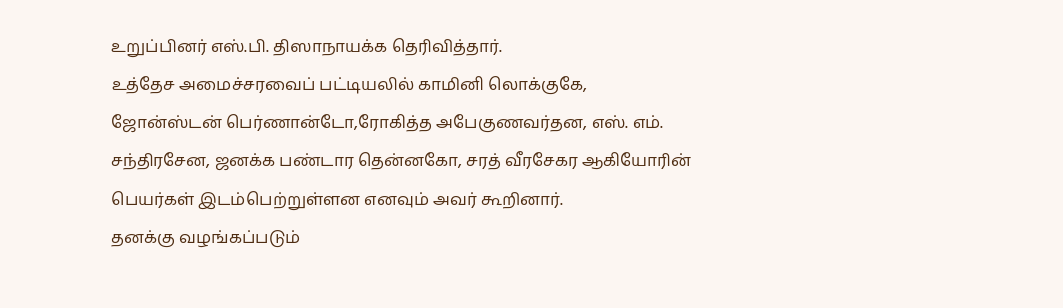உறுப்பினர் எஸ்.பி. திஸாநாயக்க தெரிவித்தார்.
உத்தேச அமைச்சரவைப் பட்டியலில் காமினி லொக்குகே, ஜோன்ஸ்டன் பெர்ணான்டோ,ரோகித்த அபேகுணவர்தன, எஸ். எம். சந்திரசேன, ஜனக்க பண்டார தென்னகோ, சரத் வீரசேகர ஆகியோரின் பெயர்கள் இடம்பெற்றுள்ளன எனவும் அவர் கூறினார்.
தனக்கு வழங்கப்படும்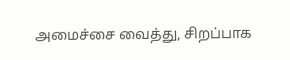அமைச்சை வைத்து, சிறப்பாக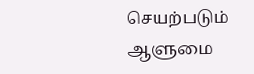செயற்படும் ஆளுமை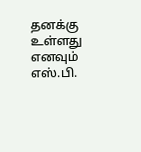தனக்கு உள்ளது எனவும் எஸ்.பி.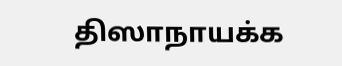திஸாநாயக்க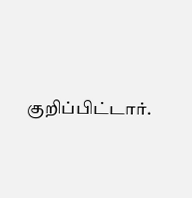குறிப்பிட்டார்.